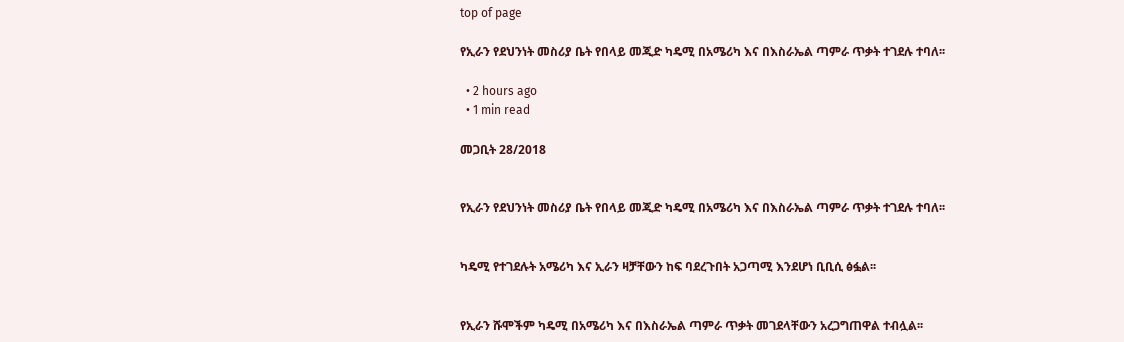top of page

የኢራን የደህንነት መስሪያ ቤት የበላይ መጂድ ካዴሚ በአሜሪካ እና በእስራኤል ጣምራ ጥቃት ተገደሉ ተባለ፡፡

  • 2 hours ago
  • 1 min read

መጋቢት 28/2018


የኢራን የደህንነት መስሪያ ቤት የበላይ መጂድ ካዴሚ በአሜሪካ እና በእስራኤል ጣምራ ጥቃት ተገደሉ ተባለ፡፡


ካዴሚ የተገደሉት አሜሪካ እና ኢራን ዛቻቸውን ከፍ ባደረጉበት አጋጣሚ እንደሆነ ቢቢሲ ፅፏል፡፡


የኢራን ሹሞችም ካዴሚ በአሜሪካ እና በእስራኤል ጣምራ ጥቃት መገደላቸውን አረጋግጠዋል ተብሏል፡፡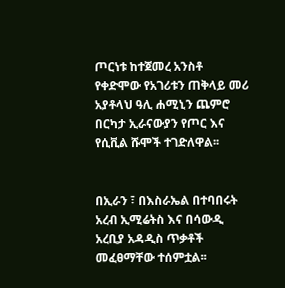ጦርነቱ ከተጀመረ አንስቶ የቀድሞው የአገሪቱን ጠቅላይ መሪ አያቶላህ ዓሊ ሐሚኒን ጨምሮ በርካታ ኢራናውያን የጦር እና የሲቪል ሹሞች ተገድለዋል፡፡


በኢራን ፣ በእስራኤል በተባበሩት አረብ ኢሚሬትስ እና በሳውዲ አረቢያ አዳዲስ ጥቃቶች መፈፀማቸው ተሰምቷል፡፡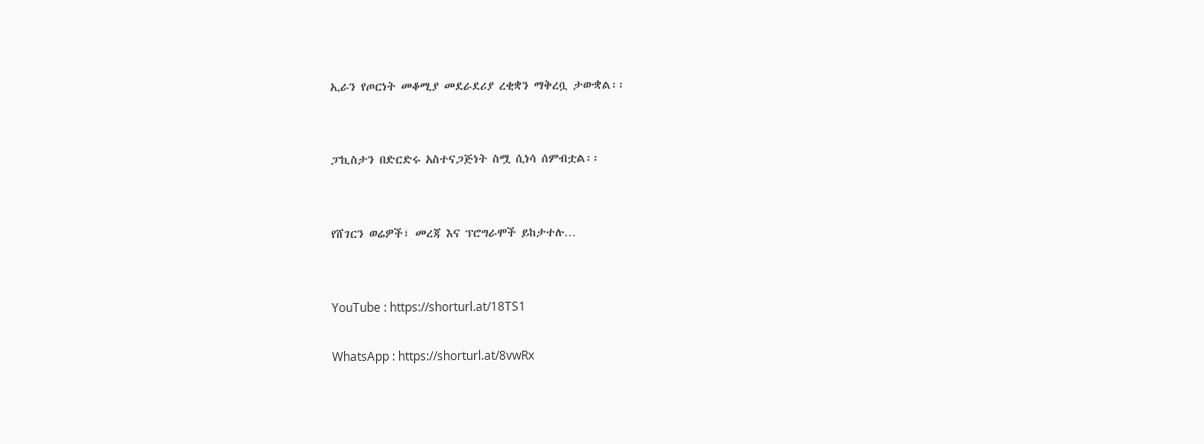ኢራን የጦርነት መቆሚያ መደራደሪያ ረቂቋን ማቅረቧ ታውቋል፡፡


ፓኪስታን በድርድሩ አስተናጋጅነት ስሟ ሲነሳ ሰምብቷል፡፡


የሸገርን ወሬዎች፣ መረጃ እና ፕሮግራሞች ይከታተሉ…


YouTube : https://shorturl.at/18TS1

WhatsApp : https://shorturl.at/8vwRx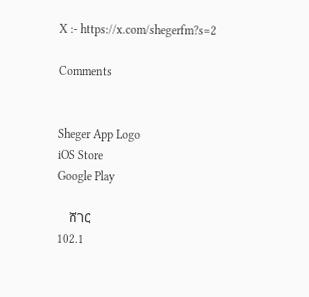X :- https://x.com/shegerfm?s=2

Comments


Sheger App Logo
iOS Store
Google Play

    ሸገር
102.1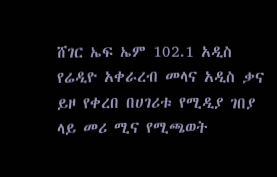ሸገር ኤፍ ኤም 102.1 አዲስ የሬዲዮ አቀራረብ መላና አዲስ ቃና ይዞ የቀረበ በሀገሪቱ የሚዲያ ገበያ ላይ መሪ ሚና የሚጫወት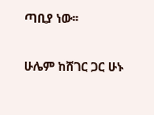ጣቢያ ነው፡፡

ሁሌም ከሸገር ጋር ሁኑ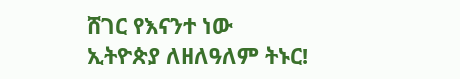ሸገር የእናንተ ነው
ኢትዮጵያ ለዘለዓለም ትኑር!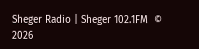Sheger Radio | Sheger 102.1FM  © 2026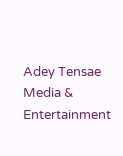Adey Tensae Media & Entertainment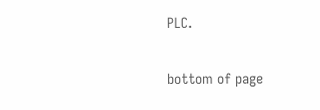PLC.

bottom of page